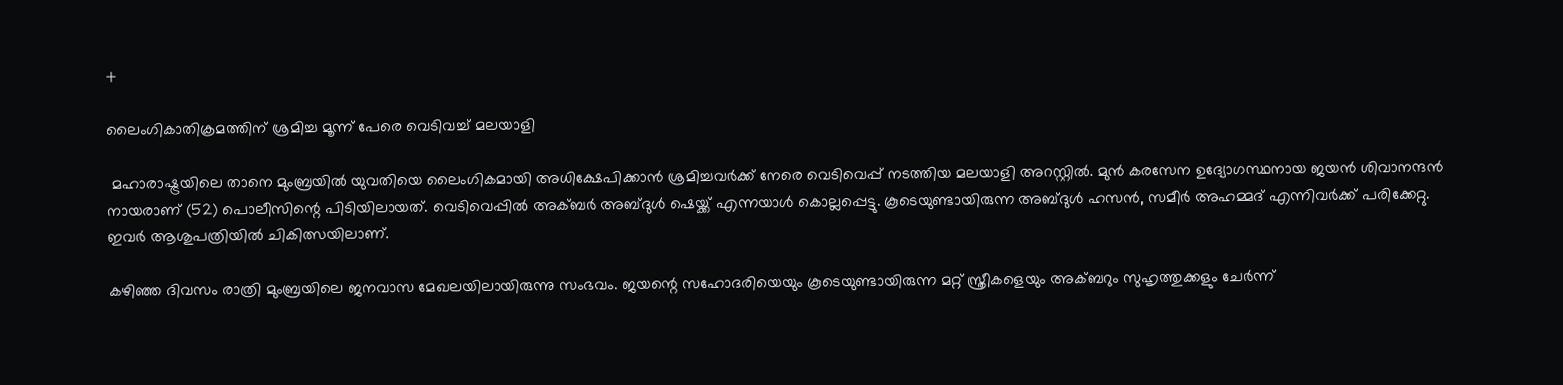+

ലൈംഗികാതിക്രമത്തിന് ശ്രമിച്ച മൂന്ന് പേരെ വെടിവച്ച് മലയാളി

 മഹാരാഷ്ട്രയിലെ താനെ മുംബ്രയിൽ യുവതിയെ ലൈംഗികമായി അധിക്ഷേപിക്കാൻ ശ്രമിച്ചവർക്ക് നേരെ വെടിവെപ്പ് നടത്തിയ മലയാളി അറസ്റ്റിൽ. മുൻ കരസേന ഉദ്യോഗസ്ഥനായ ജയൻ ശിവാനന്ദൻ നായരാണ് (52) പൊലീസിന്റെ പിടിയിലായത്. വെടിവെപ്പിൽ അക്ബർ അബ്ദുൾ ഷെയ്ക്ക് എന്നയാൾ കൊല്ലപ്പെട്ടു. കൂടെയുണ്ടായിരുന്ന അബ്ദുൾ ഹസൻ, സമീർ അഹമ്മദ് എന്നിവർക്ക് പരിക്കേറ്റു. ഇവർ ആശുപത്രിയിൽ ചികിത്സയിലാണ്.

കഴിഞ്ഞ ദിവസം രാത്രി മുംബ്രയിലെ ജനവാസ മേഖലയിലായിരുന്നു സംഭവം. ജയന്റെ സഹോദരിയെയും കൂടെയുണ്ടായിരുന്ന മറ്റ് സ്ത്രീകളെയും അക്ബറും സുഹൃത്തുക്കളും ചേർന്ന്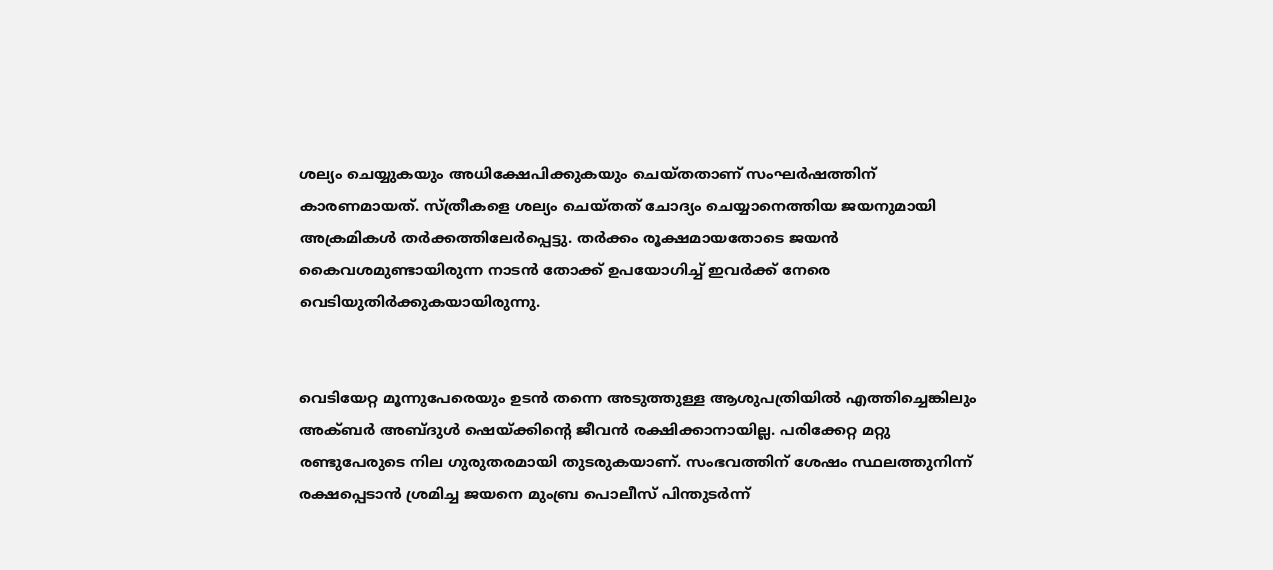ശല്യം ചെയ്യുകയും അധിക്ഷേപിക്കുകയും ചെയ്തതാണ് സംഘർഷത്തിന് കാരണമായത്. സ്ത്രീകളെ ശല്യം ചെയ്തത് ചോദ്യം ചെയ്യാനെത്തിയ ജയനുമായി അക്രമികൾ തർക്കത്തിലേർപ്പെട്ടു. തർക്കം രൂക്ഷമായതോടെ ജയൻ കൈവശമുണ്ടായിരുന്ന നാടൻ തോക്ക് ഉപയോഗിച്ച് ഇവർക്ക് നേരെ വെടിയുതിർക്കുകയായിരുന്നു.


വെടിയേറ്റ മൂന്നുപേരെയും ഉടൻ തന്നെ അടുത്തുള്ള ആശുപത്രിയിൽ എത്തിച്ചെങ്കിലും അക്ബർ അബ്ദുൾ ഷെയ്ക്കിന്റെ ജീവൻ രക്ഷിക്കാനായില്ല. പരിക്കേറ്റ മറ്റു രണ്ടുപേരുടെ നില ഗുരുതരമായി തുടരുകയാണ്. സംഭവത്തിന് ശേഷം സ്ഥലത്തുനിന്ന് രക്ഷപ്പെടാൻ ശ്രമിച്ച ജയനെ മുംബ്ര പൊലീസ് പിന്തുടർന്ന്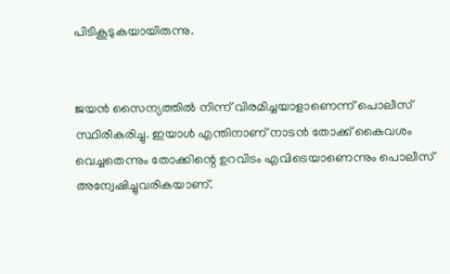പിടികൂടുകയായിരുന്നു.


ജയൻ സൈന്യത്തിൽ നിന്ന് വിരമിച്ചയാളാണെന്ന് പൊലീസ് സ്ഥിരീകരിച്ചു. ഇയാൾ എന്തിനാണ് നാടൻ തോക്ക് കൈവശം വെച്ചതെന്നും തോക്കിന്റെ ഉറവിടം എവിടെയാണെന്നും പൊലീസ് അന്വേഷിച്ചുവരികയാണ്.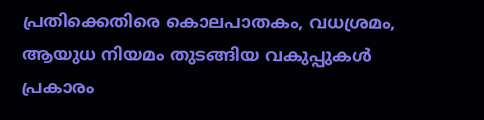പ്രതിക്കെതിരെ കൊലപാതകം, വധശ്രമം, ആയുധ നിയമം തുടങ്ങിയ വകുപ്പുകൾ പ്രകാരം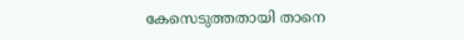കേസെടുത്തതായി താനെ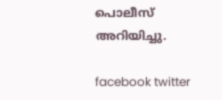പൊലീസ് അറിയിച്ചു.

facebook twitter